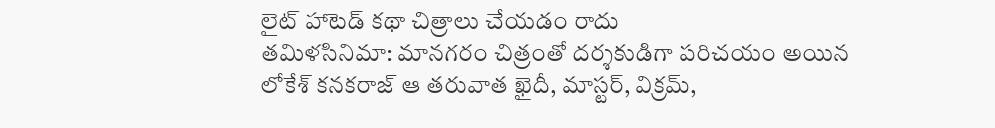లైట్ హాటెడ్ కథా చిత్రాలు చేయడం రాదు
తమిళసినిమా: మానగరం చిత్రంతో దర్శకుడిగా పరిచయం అయిన లోకేశ్ కనకరాజ్ ఆ తరువాత ఖైదీ, మాస్టర్, విక్రమ్,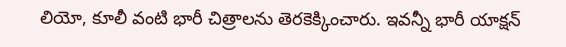లియో, కూలీ వంటి భారీ చిత్రాలను తెరకెక్కించారు. ఇవన్నీ భారీ యాక్షన్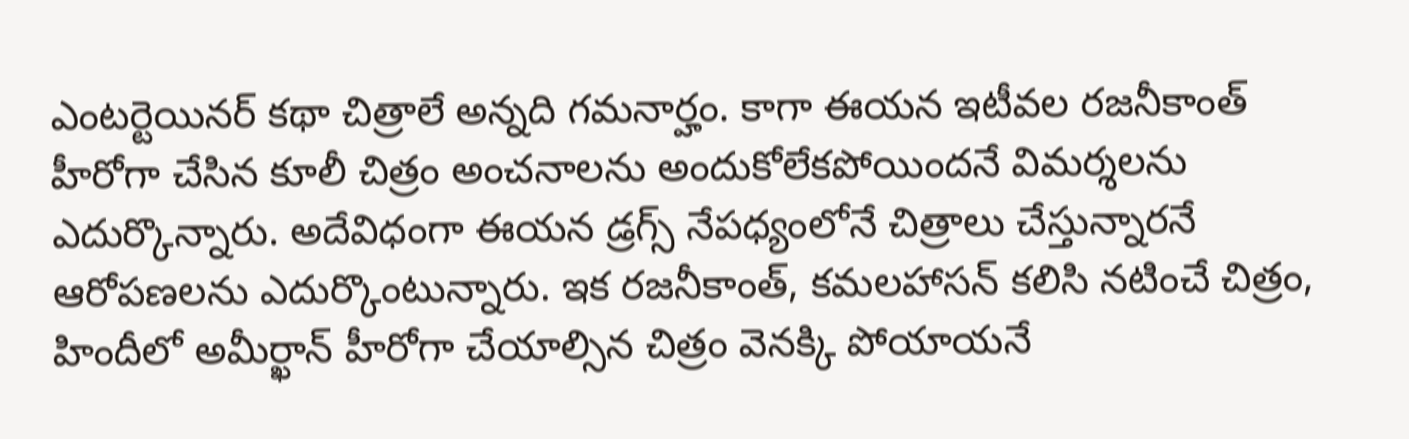ఎంటర్టెయినర్ కథా చిత్రాలే అన్నది గమనార్హం. కాగా ఈయన ఇటీవల రజనీకాంత్ హీరోగా చేసిన కూలీ చిత్రం అంచనాలను అందుకోలేకపోయిందనే విమర్శలను ఎదుర్కొన్నారు. అదేవిధంగా ఈయన డ్రగ్స్ నేపధ్యంలోనే చిత్రాలు చేస్తున్నారనే ఆరోపణలను ఎదుర్కొంటున్నారు. ఇక రజనీకాంత్, కమలహాసన్ కలిసి నటించే చిత్రం, హిందీలో అమీర్ఖాన్ హీరోగా చేయాల్సిన చిత్రం వెనక్కి పోయాయనే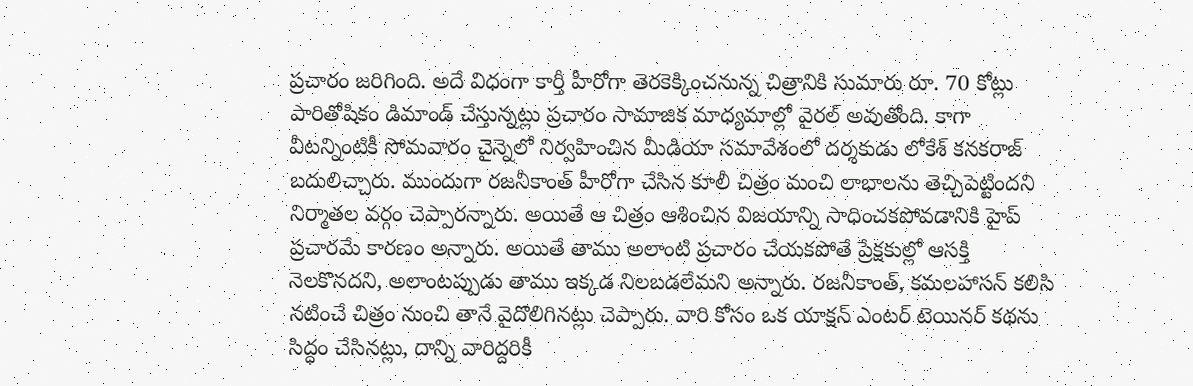ప్రచారం జరిగింది. అదే విధంగా కార్తీ హీరోగా తెరకెక్కించనున్న చిత్రానికి సుమారు రూ. 70 కోట్లు పారితోషికం డిమాండ్ చేస్తున్నట్లు ప్రచారం సామాజిక మాధ్యమాల్లో వైరల్ అవుతోంది. కాగా వీటన్నింటికీ సోమవారం చైన్నెలో నిర్వహించిన మీడియా సమావేశంలో దర్శకుడు లోకేశ్ కనకరాజ్ బదులిచ్చారు. ముందుగా రజనీకాంత్ హీరోగా చేసిన కూలీ చిత్రం మంచి లాభాలను తెచ్చిపెట్టిందని నిర్మాతల వర్గం చెప్పారన్నారు. అయితే ఆ చిత్రం ఆశించిన విజయాన్ని సాధించకపోవడానికి హైప్ ప్రచారమే కారణం అన్నారు. అయితే తాము అలాంటి ప్రచారం చేయకపోతే ప్రేక్షకుల్లో ఆసక్తి నెలకొనదని, అలాంటప్పుడు తాము ఇక్కడ నిలబడలేమని అన్నారు. రజనీకాంత్, కమలహాసన్ కలిసి నటించే చిత్రం నుంచి తానే వైదొలిగినట్లు చెప్పారు. వారి కోసం ఒక యాక్షన్ ఎంటర్ టెయినర్ కథను సిద్ధం చేసినట్లు, దాన్ని వారిద్దరికీ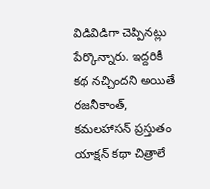విడివిడిగా చెప్పినట్లు పేర్కొన్నారు. ఇద్దరికీ కథ నచ్చిందని అయితే రజనీకాంత్, కమలహాసన్ ప్రస్తుతం యాక్షన్ కథా చిత్రాలే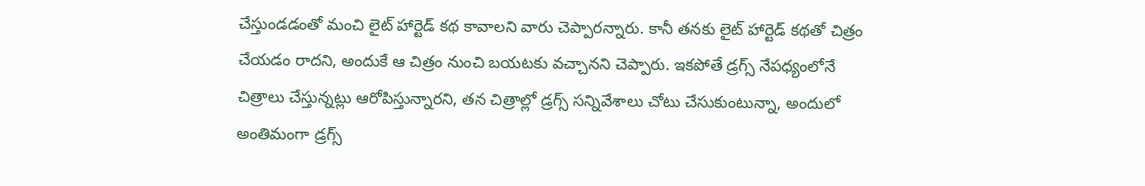చేస్తుండడంతో మంచి లైట్ హార్టెడ్ కథ కావాలని వారు చెప్పారన్నారు. కానీ తనకు లైట్ హార్టెడ్ కథతో చిత్రం చేయడం రాదని, అందుకే ఆ చిత్రం నుంచి బయటకు వచ్చానని చెప్పారు. ఇకపోతే డ్రగ్స్ నేపధ్యంలోనే చిత్రాలు చేస్తున్నట్లు ఆరోపిస్తున్నారని, తన చిత్రాల్లో డ్రగ్స్ సన్నివేశాలు చోటు చేసుకుంటున్నా, అందులో అంతిమంగా డ్రగ్స్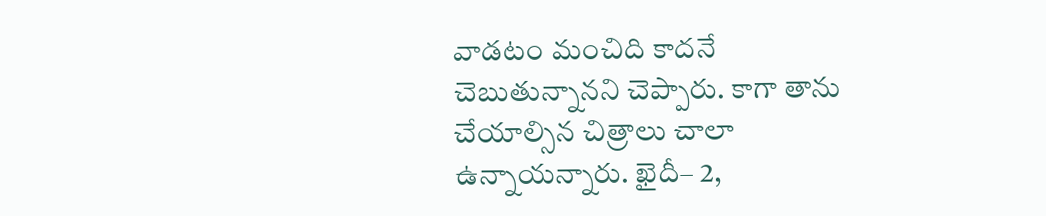వాడటం మంచిది కాదనే చెబుతున్నానని చెప్పారు. కాగా తాను చేయాల్సిన చిత్రాలు చాలా ఉన్నాయన్నారు. ఖైదీ– 2,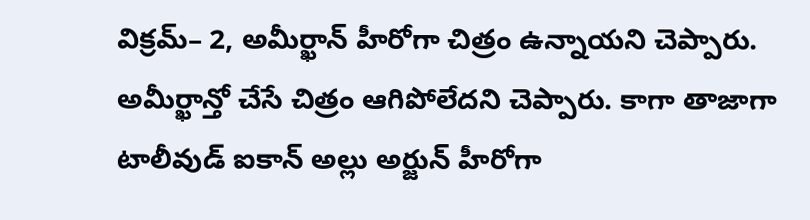విక్రమ్– 2, అమీర్ఖాన్ హీరోగా చిత్రం ఉన్నాయని చెప్పారు. అమీర్ఖాన్తో చేసే చిత్రం ఆగిపోలేదని చెప్పారు. కాగా తాజాగా టాలీవుడ్ ఐకాన్ అల్లు అర్జున్ హీరోగా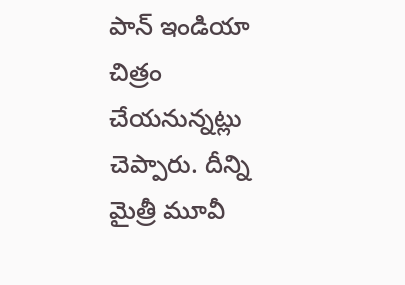పాన్ ఇండియా చిత్రం చేయనున్నట్లు చెప్పారు. దీన్ని మైత్రీ మూవీ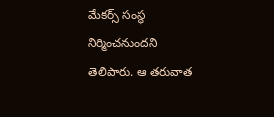మేకర్స్ సంస్థ నిర్మించనుందని తెలిపారు. ఆ తరువాత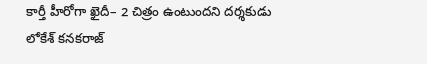కార్తీ హీరోగా ఖైదీ– 2 చిత్రం ఉంటుందని దర్శకుడు లోకేశ్ కనకరాజ్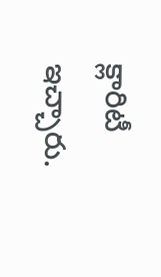క్లారిటీ ఇచ్చారు.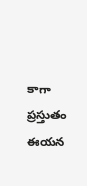కాగా ప్రస్తుతం ఈయన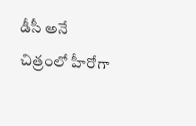డీసీ అనే చిత్రంలో హీరోగా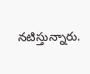నటిస్తున్నారు.